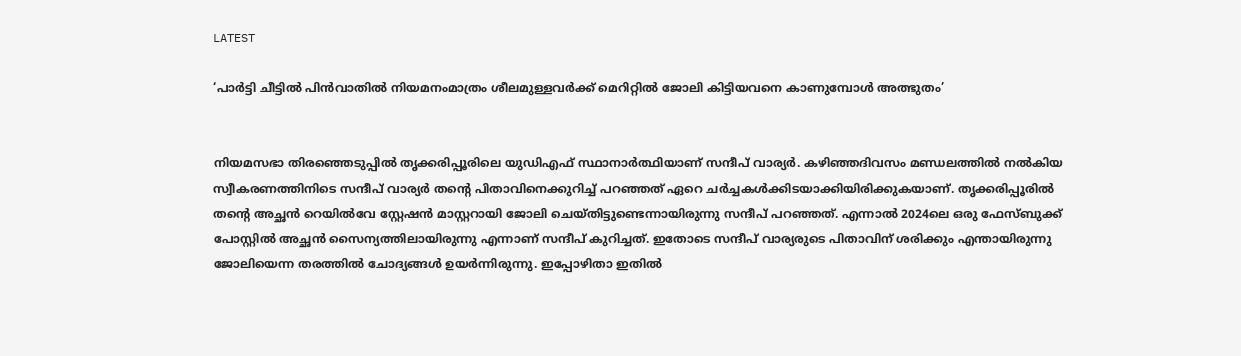LATEST

‘പാർട്ടി ചീട്ടിൽ പിൻവാതിൽ നിയമനംമാത്രം ശീലമുള്ളവർക്ക് മെറിറ്റിൽ ജോലി കിട്ടിയവനെ കാണുമ്പോൾ അത്ഭുതം’


നിയമസഭാ തി‌രഞ്ഞെടുപ്പിൽ തൃക്കരിപ്പൂരിലെ യുഡിഎഫ് സ്ഥാനാർത്ഥിയാണ് സന്ദീപ് വാര്യർ. കഴിഞ്ഞദിവസം മണ്ഡലത്തിൽ നൽകിയ സ്വീകരണത്തിനിടെ സന്ദീപ് വാര്യർ തന്റെ പിതാവിനെക്കുറിച്ച് പറഞ്ഞത് ഏറെ ചർച്ചകൾക്കിടയാക്കിയിരിക്കുകയാണ്. തൃക്കരിപ്പൂരിൽ തന്റെ അച്ഛൻ റെയിൽവേ സ്റ്റേഷൻ മാസ്റ്ററായി ജോലി ചെയ്തിട്ടുണ്ടെന്നായിരുന്നു സന്ദീപ് പറഞ്ഞത്. എന്നാൽ 2024ലെ ഒരു ഫേസ്‌‌ബുക്ക് പോസ്റ്റിൽ അച്ഛൻ സൈന്യത്തിലായിരുന്നു എന്നാണ് സന്ദീപ് കുറിച്ചത്. ഇതോടെ സന്ദീപ് വാര്യരുടെ പിതാവിന് ശരിക്കും എന്തായിരുന്നു ജോലിയെന്ന തരത്തിൽ ചോദ്യങ്ങൾ ഉയർന്നിരുന്നു. ഇപ്പോഴിതാ ഇതിൽ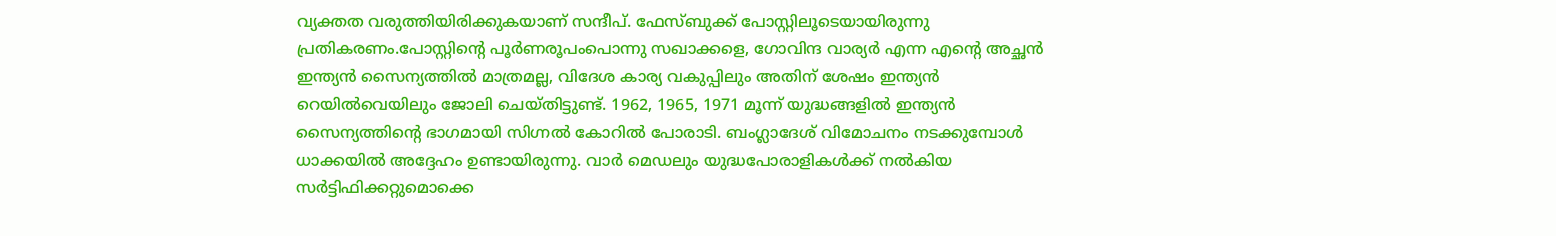വ്യക്തത വരുത്തിയിരിക്കുകയാണ് സന്ദീപ്. ഫേസ്‌ബുക്ക് പോസ്റ്റിലൂടെയായിരുന്നു പ്രതികരണം.പോസ്റ്റിന്റെ പൂർണരൂപംപൊന്നു സഖാക്കളെ, ഗോവിന്ദ വാര്യർ എന്ന എന്റെ അച്ഛൻ ഇന്ത്യൻ സൈന്യത്തിൽ മാത്രമല്ല, വിദേശ കാര്യ വകുപ്പിലും അതിന് ശേഷം ഇന്ത്യൻ റെയിൽവെയിലും ജോലി ചെയ്തിട്ടുണ്ട്. 1962, 1965, 1971 മൂന്ന് യുദ്ധങ്ങളിൽ ഇന്ത്യൻ സൈന്യത്തിന്റെ ഭാഗമായി സിഗ്നൽ കോറിൽ പോരാടി. ബംഗ്ലാദേശ് വിമോചനം നടക്കുമ്പോൾ ധാക്കയിൽ അദ്ദേഹം ഉണ്ടായിരുന്നു. വാർ മെഡലും യുദ്ധപോരാളികൾക്ക് നൽകിയ സർട്ടിഫിക്കറ്റുമൊക്കെ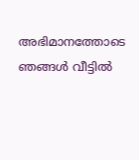അഭിമാനത്തോടെ ഞങ്ങൾ വീട്ടിൽ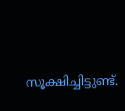സൂക്ഷിച്ചിട്ടുണ്ട്.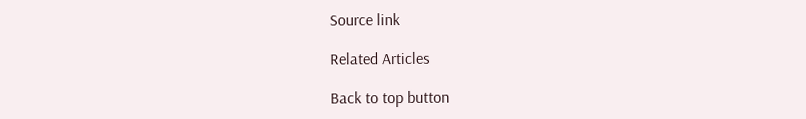Source link

Related Articles

Back to top button